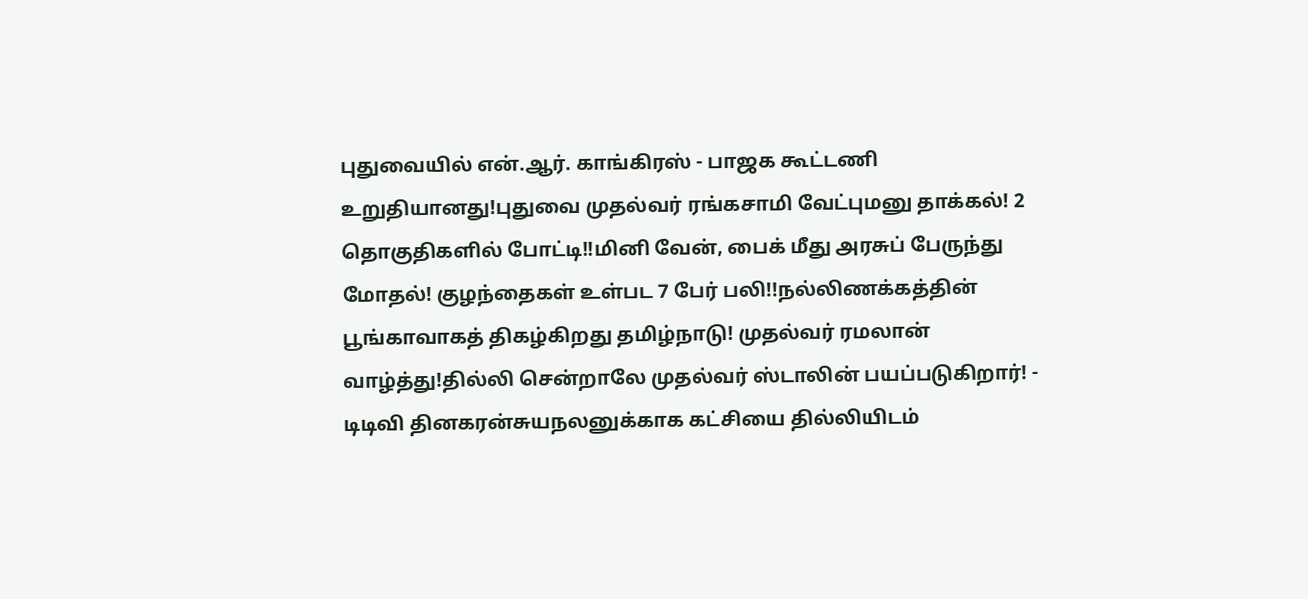புதுவையில் என்.ஆர். காங்கிரஸ் - பாஜக கூட்டணி உறுதியானது!புதுவை முதல்வர் ரங்கசாமி வேட்புமனு தாக்கல்! 2 தொகுதிகளில் போட்டி!!மினி வேன், பைக் மீது அரசுப் பேருந்து மோதல்! குழந்தைகள் உள்பட 7 பேர் பலி!!நல்லிணக்கத்தின் பூங்காவாகத் திகழ்கிறது தமிழ்நாடு! முதல்வர் ரமலான் வாழ்த்து!தில்லி சென்றாலே முதல்வர் ஸ்டாலின் பயப்படுகிறார்! - டிடிவி தினகரன்சுயநலனுக்காக கட்சியை தில்லியிடம்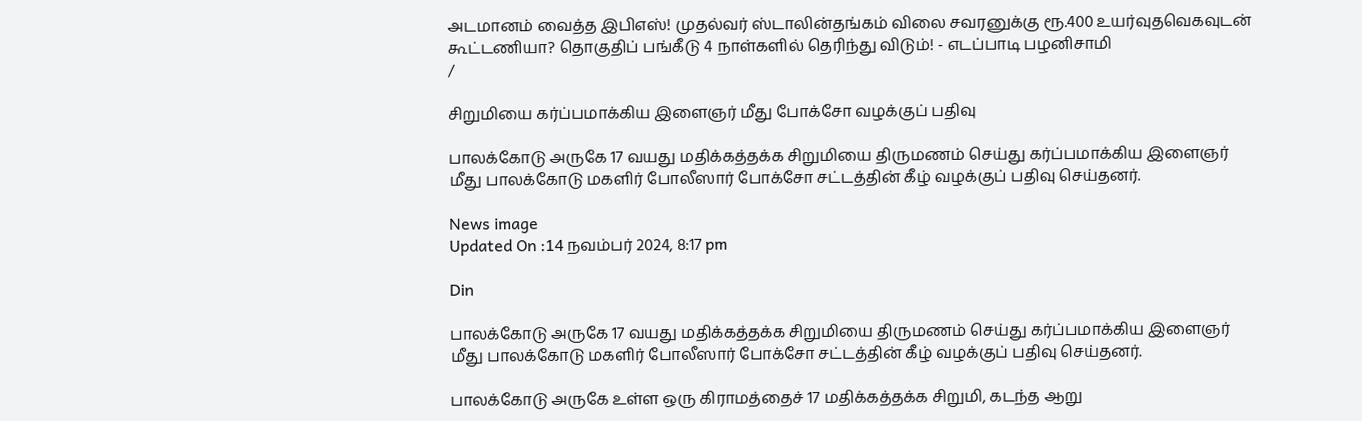அடமானம் வைத்த இபிஎஸ்! முதல்வர் ஸ்டாலின்தங்கம் விலை சவரனுக்கு ரூ.400 உயர்வுதவெகவுடன் கூட்டணியா? தொகுதிப் பங்கீடு 4 நாள்களில் தெரிந்து விடும்! - எடப்பாடி பழனிசாமி
/

சிறுமியை கர்ப்பமாக்கிய இளைஞர் மீது போக்சோ வழக்குப் பதிவு

பாலக்கோடு அருகே 17 வயது மதிக்கத்தக்க சிறுமியை திருமணம் செய்து கர்ப்பமாக்கிய இளைஞர் மீது பாலக்கோடு மகளிர் போலீஸார் போக்சோ சட்டத்தின் கீழ் வழக்குப் பதிவு செய்தனர்.

News image
Updated On :14 நவம்பர் 2024, 8:17 pm

Din

பாலக்கோடு அருகே 17 வயது மதிக்கத்தக்க சிறுமியை திருமணம் செய்து கர்ப்பமாக்கிய இளைஞர் மீது பாலக்கோடு மகளிர் போலீஸார் போக்சோ சட்டத்தின் கீழ் வழக்குப் பதிவு செய்தனர்.

பாலக்கோடு அருகே உள்ள ஒரு கிராமத்தைச் 17 மதிக்கத்தக்க சிறுமி, கடந்த ஆறு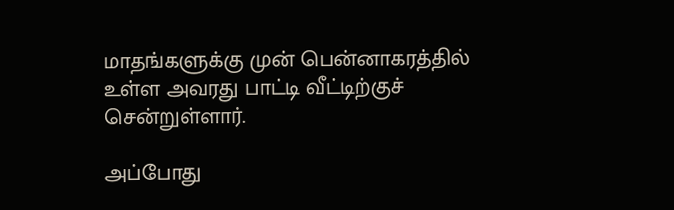மாதங்களுக்கு முன் பென்னாகரத்தில் உள்ள அவரது பாட்டி வீட்டிற்குச் சென்றுள்ளார்.

அப்போது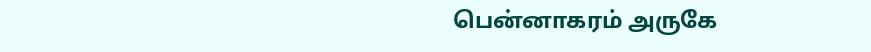பென்னாகரம் அருகே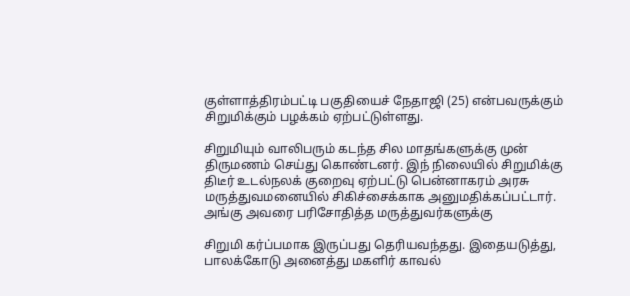குள்ளாத்திரம்பட்டி பகுதியைச் நேதாஜி (25) என்பவருக்கும் சிறுமிக்கும் பழக்கம் ஏற்பட்டுள்ளது.

சிறுமியும் வாலிபரும் கடந்த சில மாதங்களுக்கு முன் திருமணம் செய்து கொண்டனர். இந் நிலையில் சிறுமிக்கு திடீர் உடல்நலக் குறைவு ஏற்பட்டு பென்னாகரம் அரசு மருத்துவமனையில் சிகிச்சைக்காக அனுமதிக்கப்பட்டார். அங்கு அவரை பரிசோதித்த மருத்துவர்களுக்கு

சிறுமி கர்ப்பமாக இருப்பது தெரியவந்தது. இதையடுத்து, பாலக்கோடு அனைத்து மகளிர் காவல்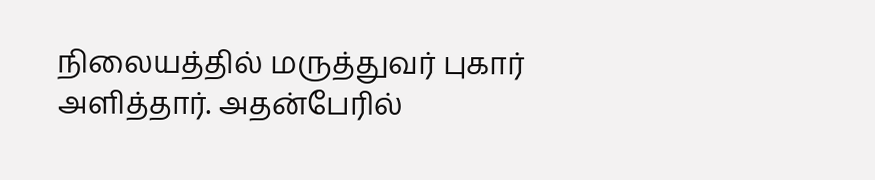நிலையத்தில் மருத்துவர் புகார் அளித்தார். அதன்பேரில்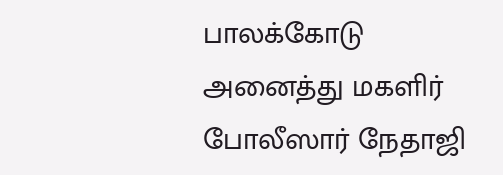பாலக்கோடு அனைத்து மகளிர் போலீஸார் நேதாஜி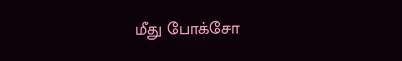மீது போக்சோ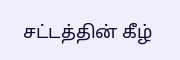சட்டத்தின் கீழ்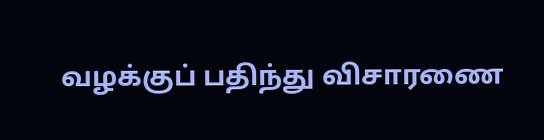வழக்குப் பதிந்து விசாரணை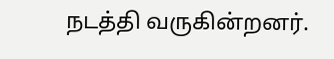நடத்தி வருகின்றனர்.